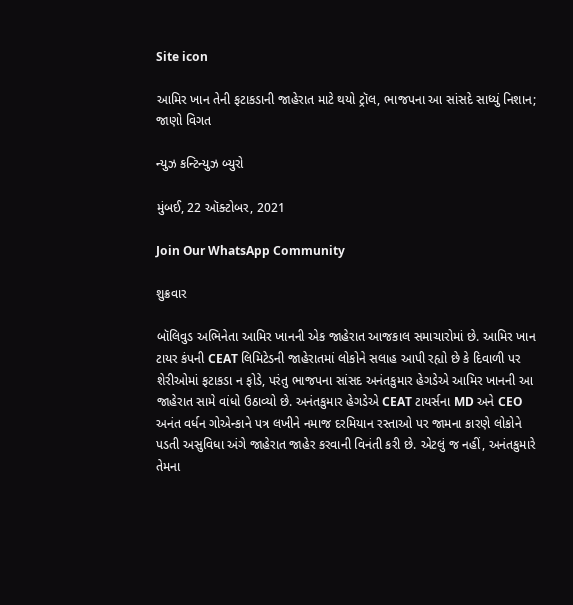Site icon

આમિર ખાન તેની ફટાકડાની જાહેરાત માટે થયો ટ્રૉલ, ભાજપના આ સાંસદે સાધ્યું નિશાન; જાણો વિગત

ન્યુઝ કન્ટિન્યુઝ બ્યુરો

મુંબઈ, 22 ઑક્ટોબર, 2021

Join Our WhatsApp Community

શુક્રવાર

બૉલિવુડ અભિનેતા આમિર ખાનની એક જાહેરાત આજકાલ સમાચારોમાં છે. આમિર ખાન ટાયર કંપની CEAT લિમિટેડની જાહેરાતમાં લોકોને સલાહ આપી રહ્યો છે કે દિવાળી પર શેરીઓમાં ફટાકડા ન ફોડે, પરંતુ ભાજપના સાંસદ અનંતકુમાર હેગડેએ આમિર ખાનની આ જાહેરાત સામે વાંધો ઉઠાવ્યો છે. અનંતકુમાર હેગડેએ CEAT ટાયર્સના MD અને CEO અનંત વર્ધન ગોએન્કાને પત્ર લખીને નમાજ દરમિયાન રસ્તાઓ પર જામના કારણે લોકોને પડતી અસુવિધા અંગે જાહેરાત જાહેર કરવાની વિનંતી કરી છે. એટલું જ નહીં, અનંતકુમારે તેમના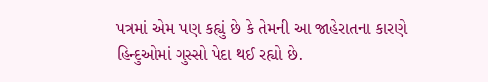પત્રમાં એમ પણ કહ્યું છે કે તેમની આ જાહેરાતના કારણે હિન્દુઓમાં ગુસ્સો પેદા થઈ રહ્યો છે.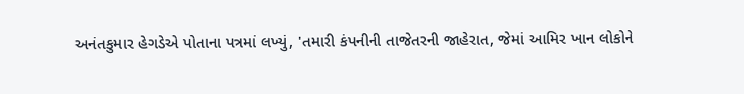અનંતકુમાર હેગડેએ પોતાના પત્રમાં લખ્યું, 'તમારી કંપનીની તાજેતરની જાહેરાત, જેમાં આમિર ખાન લોકોને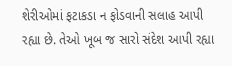શેરીઓમાં ફટાકડા ન ફોડવાની સલાહ આપી રહ્યા છે. તેઓ ખૂબ જ સારો સંદેશ આપી રહ્યા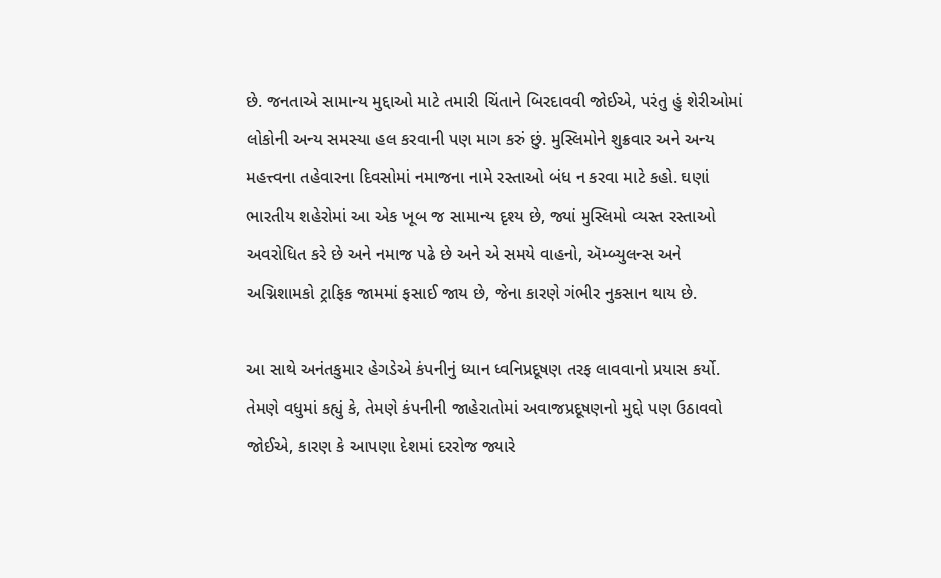છે. જનતાએ સામાન્ય મુદ્દાઓ માટે તમારી ચિંતાને બિરદાવવી જોઈએ, પરંતુ હું શેરીઓમાં લોકોની અન્ય સમસ્યા હલ કરવાની પણ માગ કરું છું. મુસ્લિમોને શુક્રવાર અને અન્ય મહત્ત્વના તહેવારના દિવસોમાં નમાજના નામે રસ્તાઓ બંધ ન કરવા માટે કહો. ઘણાં ભારતીય શહેરોમાં આ એક ખૂબ જ સામાન્ય દૃશ્ય છે, જ્યાં મુસ્લિમો વ્યસ્ત રસ્તાઓ અવરોધિત કરે છે અને નમાજ પઢે છે અને એ સમયે વાહનો, ઍમ્બ્યુલન્સ અને અગ્નિશામકો ટ્રાફિક જામમાં ફસાઈ જાય છે, જેના કારણે ગંભીર નુકસાન થાય છે.

આ સાથે અનંતકુમાર હેગડેએ કંપનીનું ધ્યાન ધ્વનિપ્રદૂષણ તરફ લાવવાનો પ્રયાસ કર્યો. તેમણે વધુમાં કહ્યું કે, તેમણે કંપનીની જાહેરાતોમાં અવાજપ્રદૂષણનો મુદ્દો પણ ઉઠાવવો જોઈએ, કારણ કે આપણા દેશમાં દરરોજ જ્યારે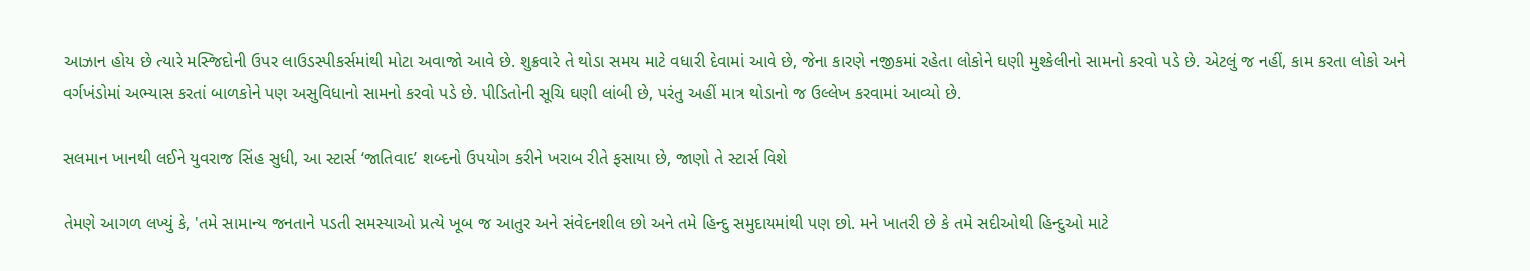આઝાન હોય છે ત્યારે મસ્જિદોની ઉપર લાઉડસ્પીકર્સમાંથી મોટા અવાજો આવે છે. શુક્રવારે તે થોડા સમય માટે વધારી દેવામાં આવે છે, જેના કારણે નજીકમાં રહેતા લોકોને ઘણી મુશ્કેલીનો સામનો કરવો પડે છે. એટલું જ નહીં, કામ કરતા લોકો અને વર્ગખંડોમાં અભ્યાસ કરતાં બાળકોને પણ અસુવિધાનો સામનો કરવો પડે છે. પીડિતોની સૂચિ ઘણી લાંબી છે, પરંતુ અહીં માત્ર થોડાનો જ ઉલ્લેખ કરવામાં આવ્યો છે.

સલમાન ખાનથી લઈને યુવરાજ સિંહ સુધી, આ સ્ટાર્સ ‘જાતિવાદ’ શબ્દનો ઉપયોગ કરીને ખરાબ રીતે ફસાયા છે, જાણો તે સ્ટાર્સ વિશે

તેમણે આગળ લખ્યું કે, 'તમે સામાન્ય જનતાને પડતી સમસ્યાઓ પ્રત્યે ખૂબ જ આતુર અને સંવેદનશીલ છો અને તમે હિન્દુ સમુદાયમાંથી પણ છો. મને ખાતરી છે કે તમે સદીઓથી હિન્દુઓ માટે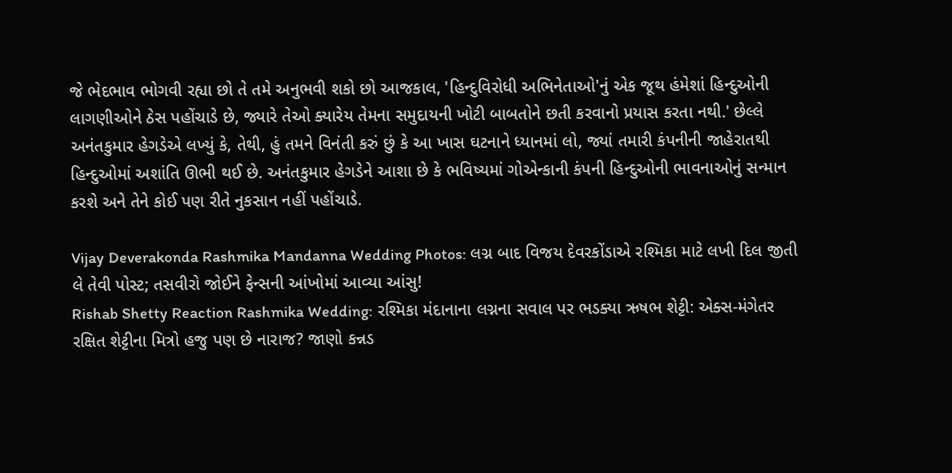જે ભેદભાવ ભોગવી રહ્યા છો તે તમે અનુભવી શકો છો આજકાલ, 'હિન્દુવિરોધી અભિનેતાઓ'નું એક જૂથ હંમેશાં હિન્દુઓની લાગણીઓને ઠેસ પહોંચાડે છે, જ્યારે તેઓ ક્યારેય તેમના સમુદાયની ખોટી બાબતોને છતી કરવાનો પ્રયાસ કરતા નથી.' છેલ્લે અનંતકુમાર હેગડેએ લખ્યું કે, તેથી, હું તમને વિનંતી કરું છું કે આ ખાસ ઘટનાને ધ્યાનમાં લો, જ્યાં તમારી કંપનીની જાહેરાતથી હિન્દુઓમાં અશાંતિ ઊભી થઈ છે. અનંતકુમાર હેગડેને આશા છે કે ભવિષ્યમાં ગોએન્કાની કંપની હિન્દુઓની ભાવનાઓનું સન્માન કરશે અને તેને કોઈ પણ રીતે નુકસાન નહીં પહોંચાડે.

Vijay Deverakonda Rashmika Mandanna Wedding Photos: લગ્ન બાદ વિજય દેવરકોંડાએ રશ્મિકા માટે લખી દિલ જીતી લે તેવી પોસ્ટ; તસવીરો જોઈને ફેન્સની આંખોમાં આવ્યા આંસુ!
Rishab Shetty Reaction Rashmika Wedding: રશ્મિકા મંદાનાના લગ્નના સવાલ પર ભડક્યા ઋષભ શેટ્ટી: એક્સ-મંગેતર રક્ષિત શેટ્ટીના મિત્રો હજુ પણ છે નારાજ? જાણો કન્નડ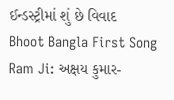ઈન્ડસ્ટ્રીમાં શું છે વિવાદ
Bhoot Bangla First Song Ram Ji: અક્ષય કુમાર-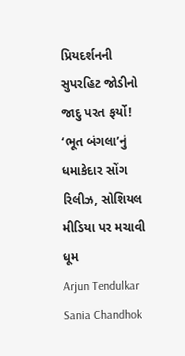પ્રિયદર્શનની સુપરહિટ જોડીનો જાદુ પરત ફર્યો! ‘ભૂત બંગલા’નું ધમાકેદાર સોંગ રિલીઝ, સોશિયલ મીડિયા પર મચાવી ધૂમ
Arjun Tendulkar Sania Chandhok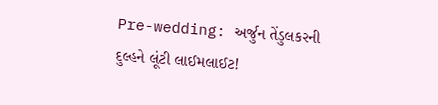Pre-wedding: અર્જુન તેંડુલકરની દુલ્હને લૂંટી લાઈમલાઈટ!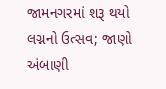જામનગરમાં શરૂ થયો લગ્નનો ઉત્સવ; જાણો અંબાણી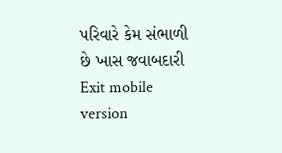પરિવારે કેમ સંભાળી છે ખાસ જવાબદારી
Exit mobile version